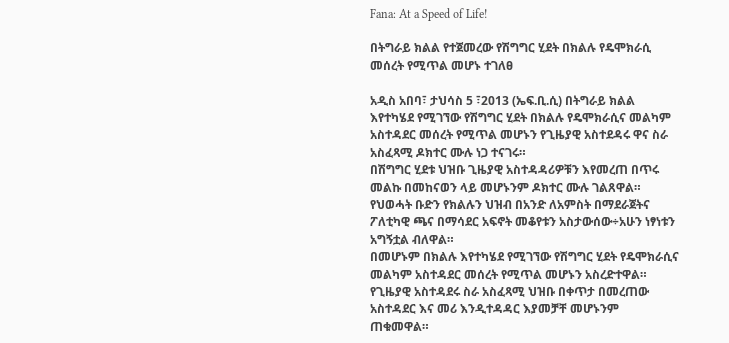Fana: At a Speed of Life!

በትግራይ ክልል የተጀመረው የሽግግር ሂደት በክልሉ የዴሞክራሲ መሰረት የሚጥል መሆኑ ተገለፀ

አዲስ አበባ፣ ታህሳስ 5 ፣2013 (ኤፍ.ቢ.ሲ) በትግራይ ክልል እየተካሄደ የሚገኘው የሽግግር ሂደት በክልሉ የዴሞክራሲና መልካም አስተዳደር መሰረት የሚጥል መሆኑን የጊዜያዊ አስተደዳሩ ዋና ስራ አስፈጻሚ ዶክተር ሙሉ ነጋ ተናገሩ።
በሽግግር ሂደቱ ህዝቡ ጊዜያዊ አስተዳዳሪዎቹን እየመረጠ በጥሩ መልኩ በመከናወን ላይ መሆኑንም ዶክተር ሙሉ ገልጸዋል።
የህወሓት ቡድን የክልሉን ህዝብ በአንድ ለአምስት በማደራጀትና ፖለቲካዊ ጫና በማሳደር አፍኖት መቆየቱን አስታውሰው÷አሁን ነፃነቱን አግኝቷል ብለዋል።
በመሆኑም በክልሉ እየተካሄደ የሚገኘው የሽግግር ሂደት የዴሞክራሲና መልካም አስተዳደር መሰረት የሚጥል መሆኑን አስረድተዋል።
የጊዜያዊ አስተዳደሩ ስራ አስፈጻሚ ህዝቡ በቀጥታ በመረጠው አስተዳደር እና መሪ እንዲተዳዳር እያመቻቸ መሆኑንም ጠቁመዋል።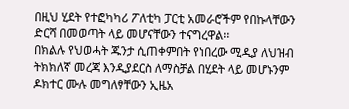በዚህ ሂደት የተፎካካሪ ፖለቲካ ፓርቲ አመራሮችም የበኩላቸውን ድርሻ በመወጣት ላይ መሆናቸውን ተናግረዋል፡፡
በክልሉ የህወሓት ጁንታ ሲጠቀምበት የነበረው ሚዲያ ለህዝብ ትክክለኛ መረጃ እንዲያደርስ ለማስቻል በሂደት ላይ መሆኑንም ዶክተር ሙሉ መግለፃቸውን ኢዜአ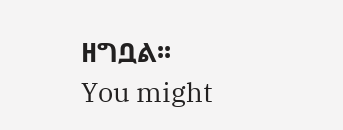ዘግቧል፡፡
You might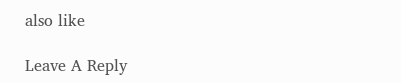also like

Leave A Reply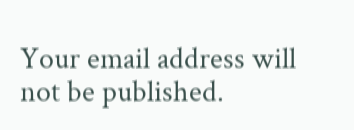Your email address will not be published.